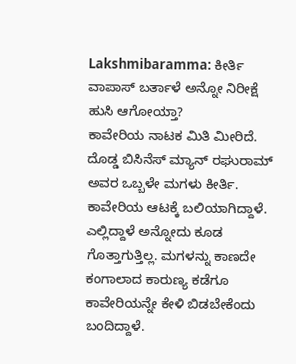Lakshmibaramma: ಕೀರ್ತಿ ವಾಪಾಸ್ ಬರ್ತಾಳೆ ಅನ್ನೋ ನಿರೀಕ್ಷೆ ಹುಸಿ ಆಗೋಯ್ತಾ?
ಕಾವೇರಿಯ ನಾಟಕ ಮಿತಿ ಮೀರಿದೆ. ದೊಡ್ಡ ಬಿಸಿನೆಸ್ ಮ್ಯಾನ್ ರಘುರಾಮ್ ಅವರ ಒಬ್ಬಳೇ ಮಗಳು ಕೀರ್ತಿ. ಕಾವೇರಿಯ ಆಟಕ್ಕೆ ಬಲಿಯಾಗಿದ್ದಾಳೆ. ಎಲ್ಲಿದ್ದಾಳೆ ಅನ್ನೋದು ಕೂಡ ಗೊತ್ತಾಗುತ್ತಿಲ್ಲ. ಮಗಳನ್ನು ಕಾಣದೇ ಕಂಗಾಲಾದ ಕಾರುಣ್ಯ ಕಡೆಗೂ ಕಾವೇರಿಯನ್ನೇ ಕೇಳಿ ಬಿಡಬೇಕೆಂದು ಬಂದಿದ್ದಾಳೆ.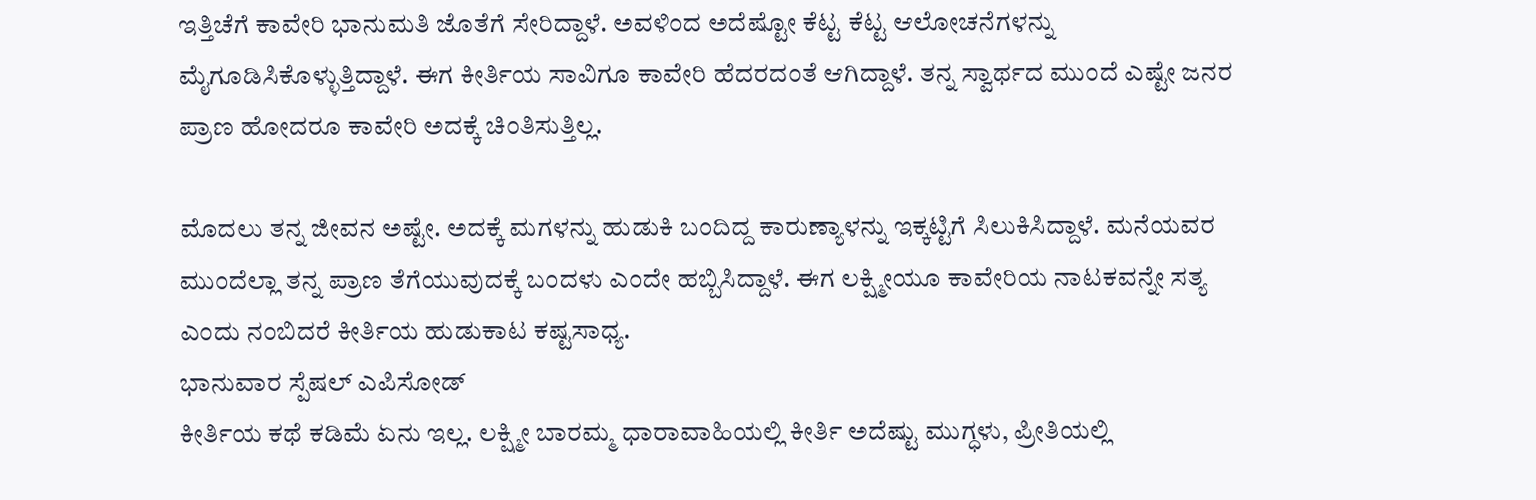ಇತ್ತಿಚೆಗೆ ಕಾವೇರಿ ಭಾನುಮತಿ ಜೊತೆಗೆ ಸೇರಿದ್ದಾಳೆ. ಅವಳಿಂದ ಅದೆಷ್ಟೋ ಕೆಟ್ಟ ಕೆಟ್ಟ ಆಲೋಚನೆಗಳನ್ನು ಮೈಗೂಡಿಸಿಕೊಳ್ಳುತ್ತಿದ್ದಾಳೆ. ಈಗ ಕೀರ್ತಿಯ ಸಾವಿಗೂ ಕಾವೇರಿ ಹೆದರದಂತೆ ಆಗಿದ್ದಾಳೆ. ತನ್ನ ಸ್ವಾರ್ಥದ ಮುಂದೆ ಎಷ್ಟೇ ಜನರ ಪ್ರಾಣ ಹೋದರೂ ಕಾವೇರಿ ಅದಕ್ಕೆ ಚಿಂತಿಸುತ್ತಿಲ್ಲ.

ಮೊದಲು ತನ್ನ ಜೀವನ ಅಷ್ಟೇ. ಅದಕ್ಕೆ ಮಗಳನ್ನು ಹುಡುಕಿ ಬಂದಿದ್ದ ಕಾರುಣ್ಯಾಳನ್ನು ಇಕ್ಕಟ್ಟಿಗೆ ಸಿಲುಕಿಸಿದ್ದಾಳೆ. ಮನೆಯವರ ಮುಂದೆಲ್ಲಾ ತನ್ನ ಪ್ರಾಣ ತೆಗೆಯುವುದಕ್ಕೆ ಬಂದಳು ಎಂದೇ ಹಬ್ಬಿಸಿದ್ದಾಳೆ. ಈಗ ಲಕ್ಷ್ಮೀಯೂ ಕಾವೇರಿಯ ನಾಟಕವನ್ನೇ ಸತ್ಯ ಎಂದು ನಂಬಿದರೆ ಕೀರ್ತಿಯ ಹುಡುಕಾಟ ಕಷ್ಟಸಾಧ್ಯ.
ಭಾನುವಾರ ಸ್ಪೆಷಲ್ ಎಪಿಸೋಡ್
ಕೀರ್ತಿಯ ಕಥೆ ಕಡಿಮೆ ಏನು ಇಲ್ಲ. ಲಕ್ಷ್ಮೀ ಬಾರಮ್ಮ ಧಾರಾವಾಹಿಯಲ್ಲಿ ಕೀರ್ತಿ ಅದೆಷ್ಟು ಮುಗ್ಧಳು, ಪ್ರೀತಿಯಲ್ಲಿ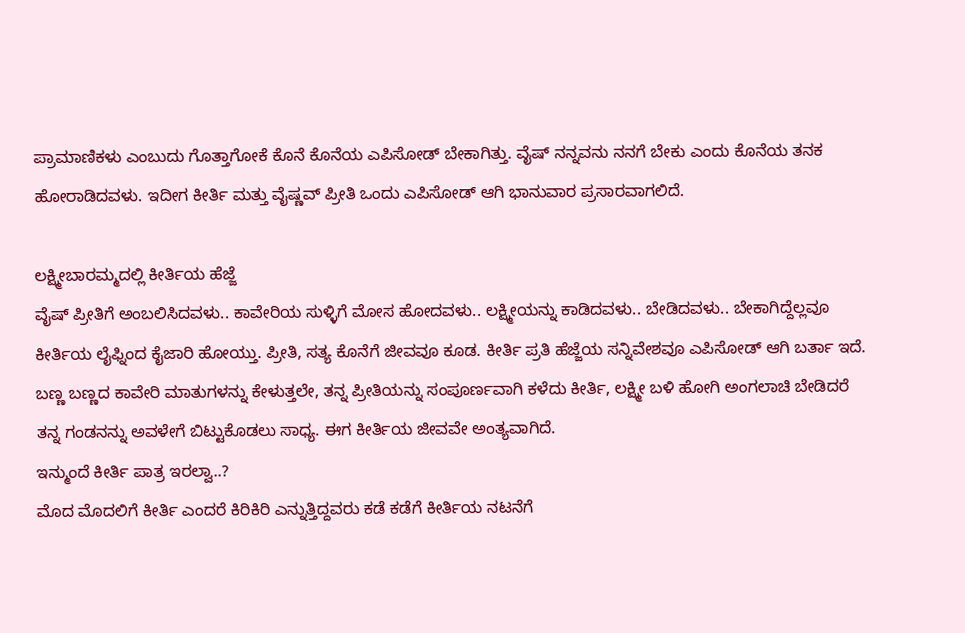ಪ್ರಾಮಾಣಿಕಳು ಎಂಬುದು ಗೊತ್ತಾಗೋಕೆ ಕೊನೆ ಕೊನೆಯ ಎಪಿಸೋಡ್ ಬೇಕಾಗಿತ್ತು. ವೈಷ್ ನನ್ನವನು ನನಗೆ ಬೇಕು ಎಂದು ಕೊನೆಯ ತನಕ ಹೋರಾಡಿದವಳು. ಇದೀಗ ಕೀರ್ತಿ ಮತ್ತು ವೈಷ್ಣವ್ ಪ್ರೀತಿ ಒಂದು ಎಪಿಸೋಡ್ ಆಗಿ ಭಾನುವಾರ ಪ್ರಸಾರವಾಗಲಿದೆ.

ಲಕ್ಷ್ಮೀಬಾರಮ್ಮದಲ್ಲಿ ಕೀರ್ತಿಯ ಹೆಜ್ಜೆ
ವೈಷ್ ಪ್ರೀತಿಗೆ ಅಂಬಲಿಸಿದವಳು.. ಕಾವೇರಿಯ ಸುಳ್ಳಿಗೆ ಮೋಸ ಹೋದವಳು.. ಲಕ್ಷ್ಮೀಯನ್ನು ಕಾಡಿದವಳು.. ಬೇಡಿದವಳು.. ಬೇಕಾಗಿದ್ದೆಲ್ಲವೂ ಕೀರ್ತಿಯ ಲೈಫ್ನಿಂದ ಕೈಜಾರಿ ಹೋಯ್ತು. ಪ್ರೀತಿ, ಸತ್ಯ ಕೊನೆಗೆ ಜೀವವೂ ಕೂಡ. ಕೀರ್ತಿ ಪ್ರತಿ ಹೆಜ್ಜೆಯ ಸನ್ನಿವೇಶವೂ ಎಪಿಸೋಡ್ ಆಗಿ ಬರ್ತಾ ಇದೆ. ಬಣ್ಣ ಬಣ್ಣದ ಕಾವೇರಿ ಮಾತುಗಳನ್ನು ಕೇಳುತ್ತಲೇ, ತನ್ನ ಪ್ರೀತಿಯನ್ನು ಸಂಪೂರ್ಣವಾಗಿ ಕಳೆದು ಕೀರ್ತಿ, ಲಕ್ಷ್ಮೀ ಬಳಿ ಹೋಗಿ ಅಂಗಲಾಚಿ ಬೇಡಿದರೆ ತನ್ನ ಗಂಡನನ್ನು ಅವಳೇಗೆ ಬಿಟ್ಟುಕೊಡಲು ಸಾಧ್ಯ. ಈಗ ಕೀರ್ತಿಯ ಜೀವವೇ ಅಂತ್ಯವಾಗಿದೆ.
ಇನ್ಮುಂದೆ ಕೀರ್ತಿ ಪಾತ್ರ ಇರಲ್ವಾ..?
ಮೊದ ಮೊದಲಿಗೆ ಕೀರ್ತಿ ಎಂದರೆ ಕಿರಿಕಿರಿ ಎನ್ನುತ್ತಿದ್ದವರು ಕಡೆ ಕಡೆಗೆ ಕೀರ್ತಿಯ ನಟನೆಗೆ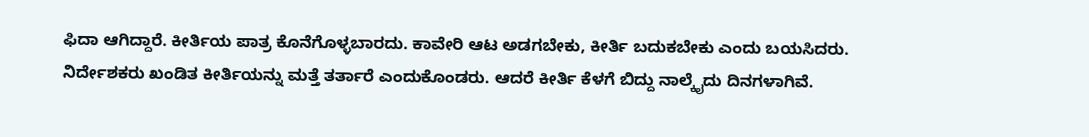ಫಿದಾ ಆಗಿದ್ದಾರೆ. ಕೀರ್ತಿಯ ಪಾತ್ರ ಕೊನೆಗೊಳ್ಳಬಾರದು. ಕಾವೇರಿ ಆಟ ಅಡಗಬೇಕು, ಕೀರ್ತಿ ಬದುಕಬೇಕು ಎಂದು ಬಯಸಿದರು. ನಿರ್ದೇಶಕರು ಖಂಡಿತ ಕೀರ್ತಿಯನ್ನು ಮತ್ತೆ ತರ್ತಾರೆ ಎಂದುಕೊಂಡರು. ಆದರೆ ಕೀರ್ತಿ ಕೆಳಗೆ ಬಿದ್ದು ನಾಲ್ಕೈದು ದಿನಗಳಾಗಿವೆ.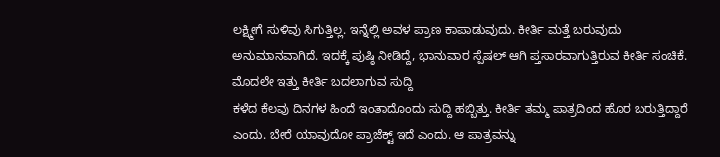ಲಕ್ಷ್ಮೀಗೆ ಸುಳಿವು ಸಿಗುತ್ತಿಲ್ಲ. ಇನ್ನೆಲ್ಲಿ ಅವಳ ಪ್ರಾಣ ಕಾಪಾಡುವುದು. ಕೀರ್ತಿ ಮತ್ತೆ ಬರುವುದು ಅನುಮಾನವಾಗಿದೆ. ಇದಕ್ಕೆ ಪುಷ್ಠಿ ನೀಡಿದ್ದೆ, ಭಾನುವಾರ ಸ್ಪೆಷಲ್ ಆಗಿ ಪ್ತಸಾರವಾಗುತ್ತಿರುವ ಕೀರ್ತಿ ಸಂಚಿಕೆ.
ಮೊದಲೇ ಇತ್ತು ಕೀರ್ತಿ ಬದಲಾಗುವ ಸುದ್ದಿ
ಕಳೆದ ಕೆಲವು ದಿನಗಳ ಹಿಂದೆ ಇಂತಾದೊಂದು ಸುದ್ದಿ ಹಬ್ಬಿತ್ತು. ಕೀರ್ತಿ ತಮ್ಮ ಪಾತ್ರದಿಂದ ಹೊರ ಬರುತ್ತಿದ್ದಾರೆ ಎಂದು. ಬೇರೆ ಯಾವುದೋ ಪ್ರಾಜೆಕ್ಟ್ ಇದೆ ಎಂದು. ಆ ಪಾತ್ರವನ್ನು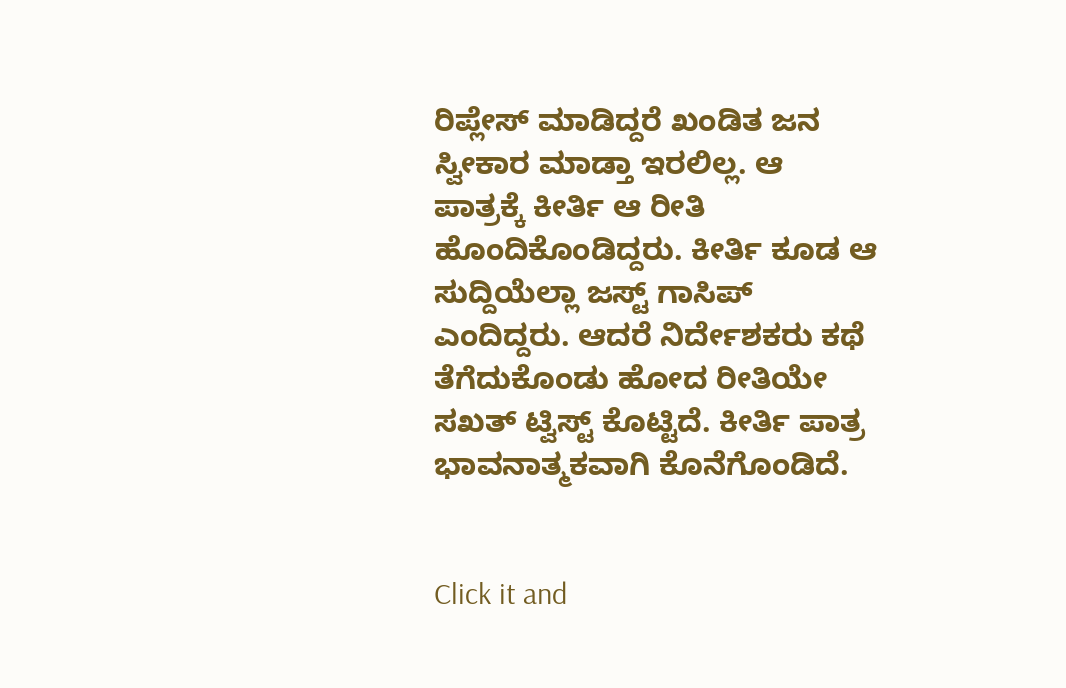ರಿಪ್ಲೇಸ್ ಮಾಡಿದ್ದರೆ ಖಂಡಿತ ಜನ ಸ್ವೀಕಾರ ಮಾಡ್ತಾ ಇರಲಿಲ್ಲ. ಆ ಪಾತ್ರಕ್ಕೆ ಕೀರ್ತಿ ಆ ರೀತಿ ಹೊಂದಿಕೊಂಡಿದ್ದರು. ಕೀರ್ತಿ ಕೂಡ ಆ ಸುದ್ದಿಯೆಲ್ಲಾ ಜಸ್ಟ್ ಗಾಸಿಪ್ ಎಂದಿದ್ದರು. ಆದರೆ ನಿರ್ದೇಶಕರು ಕಥೆ ತೆಗೆದುಕೊಂಡು ಹೋದ ರೀತಿಯೇ ಸಖತ್ ಟ್ವಿಸ್ಟ್ ಕೊಟ್ಟಿದೆ. ಕೀರ್ತಿ ಪಾತ್ರ ಭಾವನಾತ್ಮಕವಾಗಿ ಕೊನೆಗೊಂಡಿದೆ.


Click it and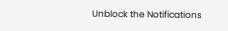Unblock the Notifications